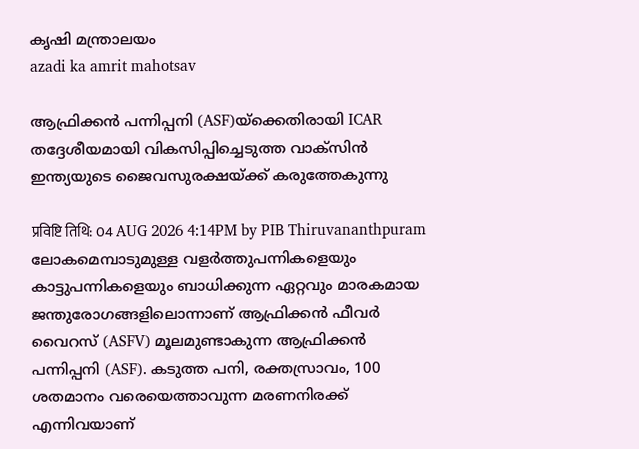കൃഷി മന്ത്രാലയം
azadi ka amrit mahotsav

ആഫ്രിക്കന്‍ പന്നിപ്പനി (ASF)യ്‌ക്കെതിരായി ICAR തദ്ദേശീയമായി വികസിപ്പിച്ചെടുത്ത വാക്‌സിന്‍ ഇന്ത്യയുടെ ജൈവസുരക്ഷയ്ക്ക് കരുത്തേകുന്നു

प्रविष्टि तिथि: 04 AUG 2026 4:14PM by PIB Thiruvananthpuram
ലോകമെമ്പാടുമുള്ള വളര്‍ത്തുപന്നികളെയും കാട്ടുപന്നികളെയും ബാധിക്കുന്ന ഏറ്റവും മാരകമായ ജന്തുരോഗങ്ങളിലൊന്നാണ് ആഫ്രിക്കന്‍ ഫീവര്‍ വൈറസ് (ASFV) മൂലമുണ്ടാകുന്ന ആഫ്രിക്കന്‍ പന്നിപ്പനി (ASF). കടുത്ത പനി, രക്തസ്രാവം, 100 ശതമാനം വരെയെത്താവുന്ന മരണനിരക്ക് എന്നിവയാണ്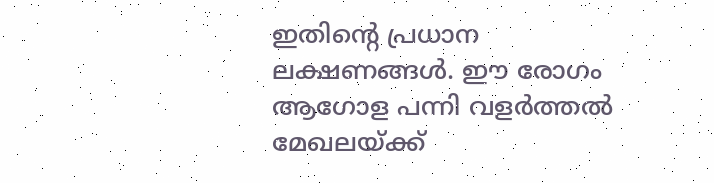ഇതിന്റെ പ്രധാന ലക്ഷണങ്ങള്‍. ഈ രോഗം ആഗോള പന്നി വളര്‍ത്തല്‍ മേഖലയ്ക്ക്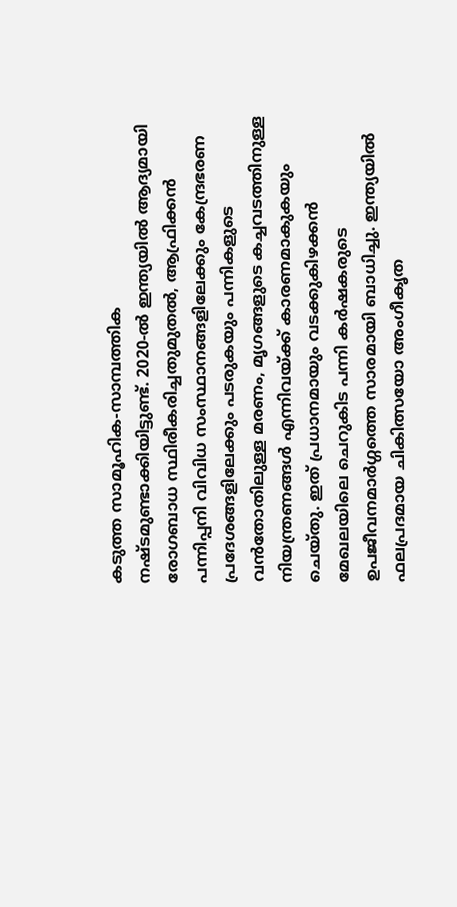കടുത്ത സാമൂഹിക-സാമ്പത്തിക നഷ്ടമുണ്ടാക്കിയിട്ടുണ്ട്. 2020-ല്‍ ഇന്ത്യയില്‍ ആദ്യമായി രോഗബാധ സ്ഥിരീകരിച്ചതുമുതല്‍, ആഫ്രിക്കന്‍ പന്നിപ്പനി വിവിധ സംസ്ഥാനങ്ങളിലേക്കും കേന്ദ്രഭരണ പ്രദേശങ്ങളിലേക്കും പടരുകയും പന്നികളുടെ വന്‍തോതിലുള്ള മരണം, മൃഗങ്ങളുടെ കച്ചവടത്തിനുള്ള നിയന്ത്രണങ്ങള്‍ എന്നിവയ്ക്ക് കാരണമാകുകയും ചെയ്തു. ഇത് പ്രധാനമായും വടക്കുകിഴക്കന്‍ മേഖലയിലെ ചെറുകിട പന്നി കര്‍ഷകരുടെ ഉപജീവനമാര്‍ഗ്ഗത്തെ സാരമായി ബാധിച്ചു. ഇന്ത്യയില്‍ ഫലപ്രദമായ ചികിത്സയോ അംഗീകൃത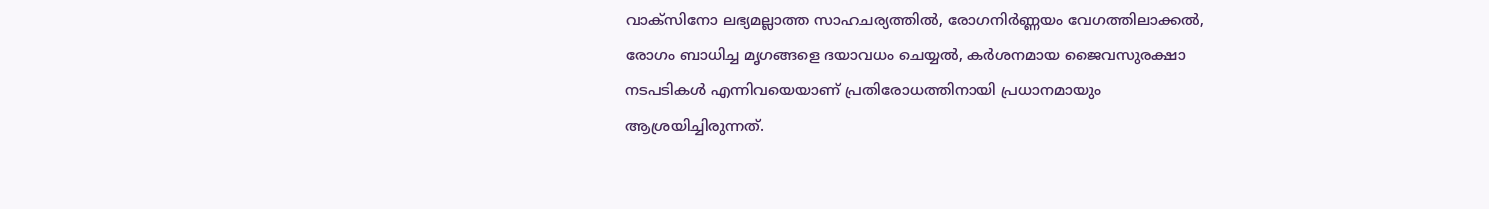വാക്‌സിനോ ലഭ്യമല്ലാത്ത സാഹചര്യത്തില്‍, രോഗനിര്‍ണ്ണയം വേഗത്തിലാക്കല്‍, രോഗം ബാധിച്ച മൃഗങ്ങളെ ദയാവധം ചെയ്യല്‍, കര്‍ശനമായ ജൈവസുരക്ഷാ നടപടികള്‍ എന്നിവയെയാണ് പ്രതിരോധത്തിനായി പ്രധാനമായും ആശ്രയിച്ചിരുന്നത്.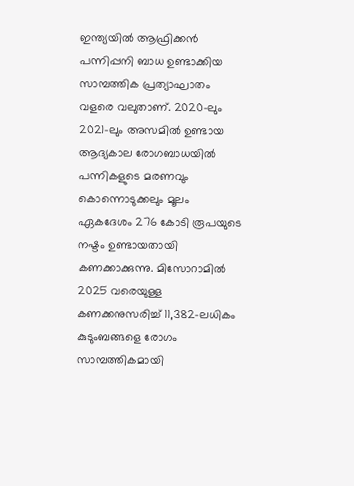ഇന്ത്യയില്‍ ആഫ്രിക്കന്‍ പന്നിപ്പനി ബാധ ഉണ്ടാക്കിയ സാമ്പത്തിക പ്രത്യാഘാതം വളരെ വലുതാണ്. 2020-ലും 2021-ലും അസമില്‍ ഉണ്ടായ ആദ്യകാല രോഗബാധയില്‍ പന്നികളുടെ മരണവും കൊന്നൊടുക്കലും മൂലം ഏകദേശം 276 കോടി രൂപയുടെ നഷ്ടം ഉണ്ടായതായി കണക്കാക്കുന്നു. മിസോറാമില്‍ 2025 വരെയുള്ള കണക്കനുസരിച്ച് 11,382-ലധികം കുടുംബങ്ങളെ രോഗം സാമ്പത്തികമായി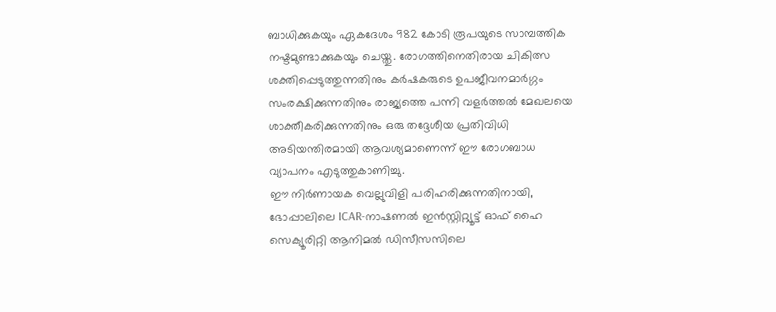ബാധിക്കുകയും ഏകദേശം 982 കോടി രൂപയുടെ സാമ്പത്തിക നഷ്ടമുണ്ടാക്കുകയും ചെയ്തു. രോഗത്തിനെതിരായ ചികിത്സ ശക്തിപ്പെടുത്തുന്നതിനും കര്‍ഷകരുടെ ഉപജീവനമാര്‍ഗ്ഗം സംരക്ഷിക്കുന്നതിനും രാജ്യത്തെ പന്നി വളര്‍ത്തല്‍ മേഖലയെ ശാക്തീകരിക്കുന്നതിനും ഒരു തദ്ദേശീയ പ്രതിവിധി അടിയന്തിരമായി ആവശ്യമാണെന്ന് ഈ രോഗബാധ വ്യാപനം എടുത്തുകാണിച്ചു.
ഈ നിര്‍ണായക വെല്ലുവിളി പരിഹരിക്കുന്നതിനായി, ഭോപ്പാലിലെ ICAR-നാഷണല്‍ ഇന്‍സ്റ്റിറ്റ്യൂട്ട് ഓഫ് ഹൈ സെക്യൂരിറ്റി ആനിമല്‍ ഡിസീസസിലെ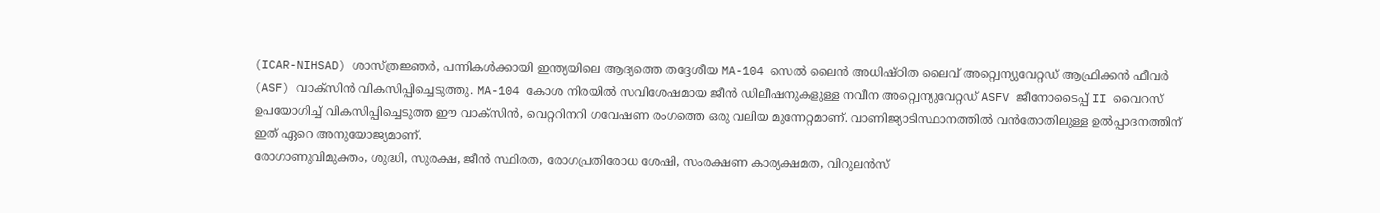(ICAR-NIHSAD) ശാസ്ത്രജ്ഞര്‍, പന്നികള്‍ക്കായി ഇന്ത്യയിലെ ആദ്യത്തെ തദ്ദേശീയ MA-104 സെല്‍ ലൈന്‍ അധിഷ്ഠിത ലൈവ് അറ്റ്വെന്യുവേറ്റഡ് ആഫ്രിക്കന്‍ ഫീവര്‍ (ASF) വാക്‌സിന്‍ വികസിപ്പിച്ചെടുത്തു. MA-104 കോശ നിരയില്‍ സവിശേഷമായ ജീന്‍ ഡിലീഷനുകളുള്ള നവീന അറ്റ്വെന്യുവേറ്റഡ് ASFV ജീനോടൈപ്പ് II വൈറസ് ഉപയോഗിച്ച് വികസിപ്പിച്ചെടുത്ത ഈ വാക്‌സിന്‍, വെറ്ററിനറി ഗവേഷണ രംഗത്തെ ഒരു വലിയ മുന്നേറ്റമാണ്. വാണിജ്യാടിസ്ഥാനത്തില്‍ വന്‍തോതിലുള്ള ഉല്‍പ്പാദനത്തിന് ഇത് ഏറെ അനുയോജ്യമാണ്.
രോഗാണുവിമുക്തം, ശുദ്ധി, സുരക്ഷ, ജീന്‍ സ്ഥിരത, രോഗപ്രതിരോധ ശേഷി, സംരക്ഷണ കാര്യക്ഷമത, വിറുലന്‍സ്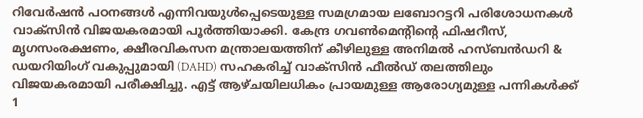റിവേര്‍ഷന്‍ പഠനങ്ങള്‍ എന്നിവയുള്‍പ്പെടെയുള്ള സമഗ്രമായ ലബോറട്ടറി പരിശോധനകള്‍ വാക്‌സിന്‍ വിജയകരമായി പൂര്‍ത്തിയാക്കി. കേന്ദ്ര ഗവണ്‍മെന്റിന്റെ ഫിഷറീസ്, മൃഗസംരക്ഷണം, ക്ഷീരവികസന മന്ത്രാലയത്തിന് കീഴിലുള്ള അനിമല്‍ ഹസ്ബന്‍ഡറി & ഡയറിയിംഗ് വകുപ്പുമായി (DAHD) സഹകരിച്ച് വാക്‌സിന്‍ ഫീല്‍ഡ് തലത്തിലും വിജയകരമായി പരീക്ഷിച്ചു. എട്ട് ആഴ്ചയിലധികം പ്രായമുള്ള ആരോഗ്യമുള്ള പന്നികള്‍ക്ക് 1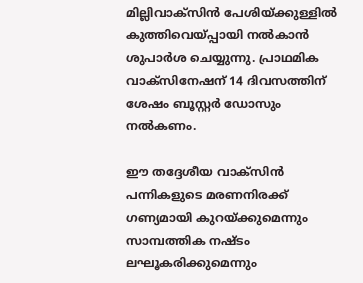മില്ലിവാക്‌സിന്‍ പേശിയ്ക്കുള്ളില്‍ കുത്തിവെയ്പ്പായി നല്‍കാന്‍ ശുപാര്‍ശ ചെയ്യുന്നു. പ്രാഥമിക വാക്‌സിനേഷന് 14 ദിവസത്തിന് ശേഷം ബൂസ്റ്റര്‍ ഡോസും നല്‍കണം.

ഈ തദ്ദേശീയ വാക്‌സിന്‍ പന്നികളുടെ മരണനിരക്ക് ഗണ്യമായി കുറയ്ക്കുമെന്നും സാമ്പത്തിക നഷ്ടം ലഘൂകരിക്കുമെന്നും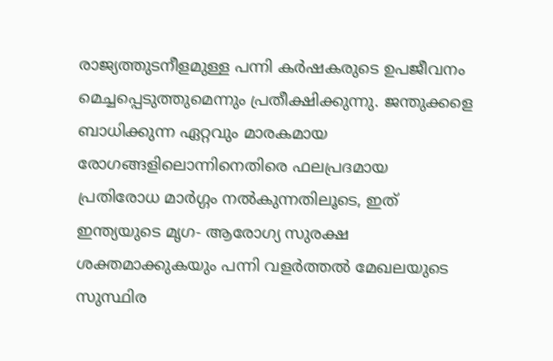രാജ്യത്തുടനീളമുള്ള പന്നി കര്‍ഷകരുടെ ഉപജീവനം മെച്ചപ്പെടുത്തുമെന്നും പ്രതീക്ഷിക്കുന്നു. ജന്തുക്കളെ ബാധിക്കുന്ന ഏറ്റവും മാരകമായ രോഗങ്ങളിലൊന്നിനെതിരെ ഫലപ്രദമായ പ്രതിരോധ മാര്‍ഗ്ഗം നല്‍കുന്നതിലൂടെ, ഇത് ഇന്ത്യയുടെ മൃഗ- ആരോഗ്യ സുരക്ഷ ശക്തമാക്കുകയും പന്നി വളര്‍ത്തല്‍ മേഖലയുടെ സുസ്ഥിര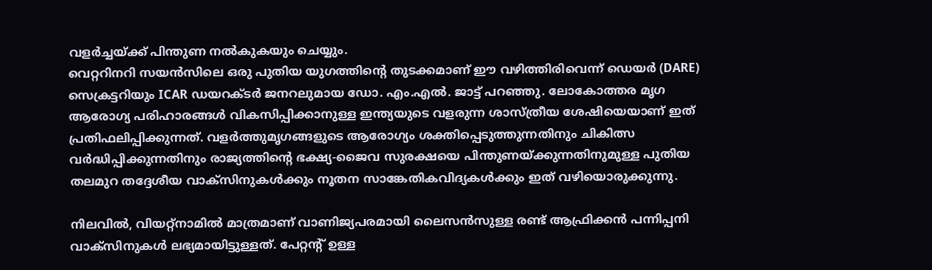വളര്‍ച്ചയ്ക്ക് പിന്തുണ നല്‍കുകയും ചെയ്യും.
വെറ്ററിനറി സയന്‍സിലെ ഒരു പുതിയ യുഗത്തിന്റെ തുടക്കമാണ് ഈ വഴിത്തിരിവെന്ന് ഡെയര്‍ (DARE) സെക്രട്ടറിയും ICAR ഡയറക്ടര്‍ ജനറലുമായ ഡോ. എം.എല്‍. ജാട്ട് പറഞ്ഞു. ലോകോത്തര മൃഗ ആരോഗ്യ പരിഹാരങ്ങള്‍ വികസിപ്പിക്കാനുള്ള ഇന്ത്യയുടെ വളരുന്ന ശാസ്ത്രീയ ശേഷിയെയാണ് ഇത് പ്രതിഫലിപ്പിക്കുന്നത്. വളര്‍ത്തുമൃഗങ്ങളുടെ ആരോഗ്യം ശക്തിപ്പെടുത്തുന്നതിനും ചികിത്സ വര്‍ദ്ധിപ്പിക്കുന്നതിനും രാജ്യത്തിന്റെ ഭക്ഷ്യ-ജൈവ സുരക്ഷയെ പിന്തുണയ്ക്കുന്നതിനുമുള്ള പുതിയ തലമുറ തദ്ദേശീയ വാക്‌സിനുകള്‍ക്കും നൂതന സാങ്കേതികവിദ്യകള്‍ക്കും ഇത് വഴിയൊരുക്കുന്നു.

നിലവില്‍, വിയറ്റ്‌നാമില്‍ മാത്രമാണ് വാണിജ്യപരമായി ലൈസന്‍സുള്ള രണ്ട് ആഫ്രിക്കന്‍ പന്നിപ്പനി വാക്‌സിനുകള്‍ ലഭ്യമായിട്ടുള്ളത്. പേറ്റന്റ് ഉള്ള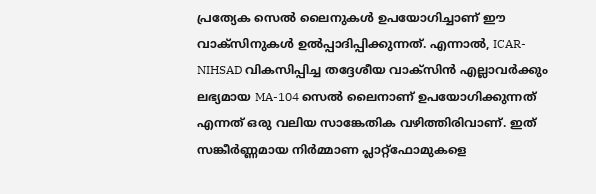പ്രത്യേക സെല്‍ ലൈനുകള്‍ ഉപയോഗിച്ചാണ് ഈ വാക്‌സിനുകള്‍ ഉല്‍പ്പാദിപ്പിക്കുന്നത്. എന്നാല്‍, ICAR-NIHSAD വികസിപ്പിച്ച തദ്ദേശീയ വാക്‌സിന്‍ എല്ലാവര്‍ക്കും ലഭ്യമായ MA-104 സെല്‍ ലൈനാണ് ഉപയോഗിക്കുന്നത് എന്നത് ഒരു വലിയ സാങ്കേതിക വഴിത്തിരിവാണ്. ഇത് സങ്കീര്‍ണ്ണമായ നിര്‍മ്മാണ പ്ലാറ്റ്ഫോമുകളെ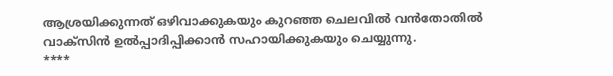ആശ്രയിക്കുന്നത് ഒഴിവാക്കുകയും കുറഞ്ഞ ചെലവില്‍ വന്‍തോതില്‍ വാക്‌സിന്‍ ഉല്‍പ്പാദിപ്പിക്കാന്‍ സഹായിക്കുകയും ചെയ്യുന്നു.
****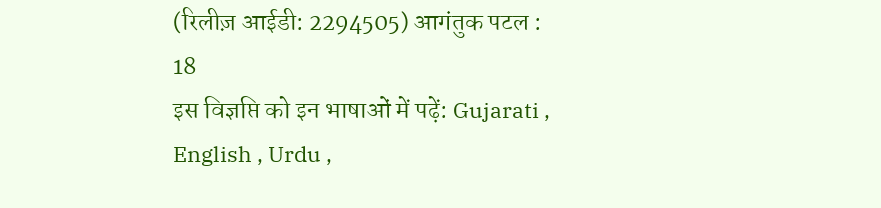(रिलीज़ आईडी: 2294505) आगंतुक पटल : 18
इस विज्ञप्ति को इन भाषाओं में पढ़ें: Gujarati , English , Urdu ,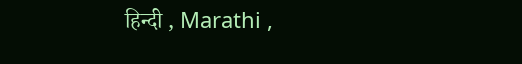हिन्दी , Marathi ,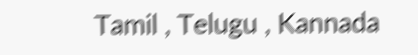Tamil , Telugu , Kannada